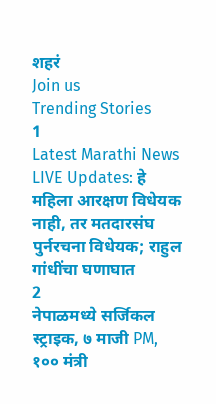शहरं
Join us
Trending Stories
1
Latest Marathi News LIVE Updates: हे महिला आरक्षण विधेयक नाही, तर मतदारसंघ पुर्नरचना विधेयक; राहुल गांधींचा घणाघात
2
नेपाळमध्ये सर्जिकल स्ट्राइक, ७ माजी PM, १०० मंत्री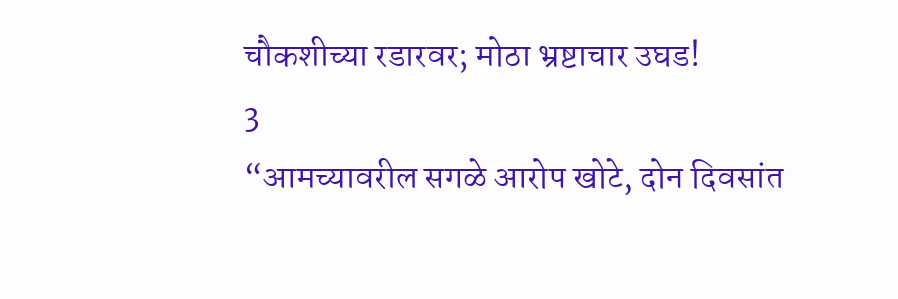चौकशीच्या रडारवर; मोठा भ्रष्टाचार उघड!
3
“आमच्यावरील सगळे आरोप खोटे, दोन दिवसांत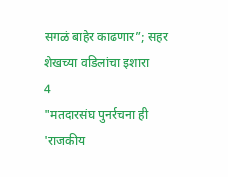सगळं बाहेर काढणार”; सहर शेखच्या वडिलांचा इशारा
4
"मतदारसंघ पुनर्रचना ही 'राजकीय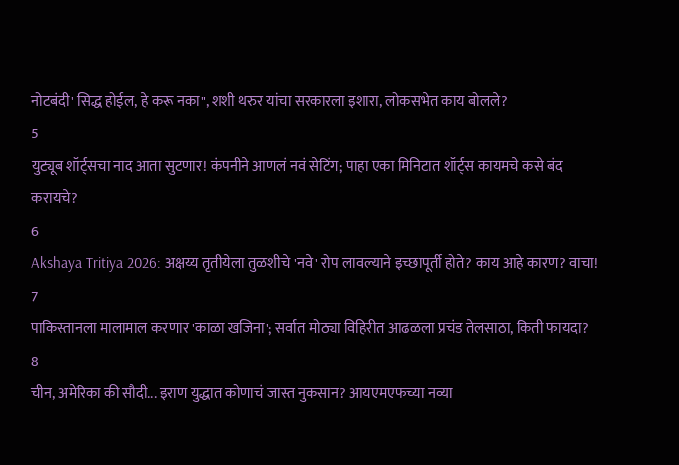नोटबंदी' सिद्ध होईल, हे करू नका", शशी थरुर यांचा सरकारला इशारा, लोकसभेत काय बोलले?
5
युट्यूब शॉर्ट्सचा नाद आता सुटणार! कंपनीने आणलं नवं सेटिंग; पाहा एका मिनिटात शॉर्ट्स कायमचे कसे बंद करायचे?
6
Akshaya Tritiya 2026: अक्षय्य तृतीयेला तुळशीचे 'नवे' रोप लावल्याने इच्छापूर्ती होते? काय आहे कारण? वाचा!
7
पाकिस्तानला मालामाल करणार 'काळा खजिना'; सर्वात मोठ्या विहिरीत आढळला प्रचंड तेलसाठा, किती फायदा?
8
चीन, अमेरिका की सौदी... इराण युद्धात कोणाचं जास्त नुकसान? आयएमएफच्या नव्या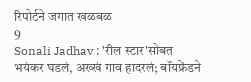रिपोर्टने जगात खळबळ
9
Sonali Jadhav : 'रील स्टार'सोबत भयंकर घडलं, अख्खं गाव हादरलं; बॉयफ्रेंडने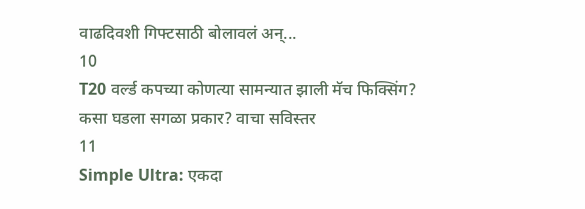वाढदिवशी गिफ्टसाठी बोलावलं अन्...
10
T20 वर्ल्ड कपच्या कोणत्या सामन्यात झाली मॅच फिक्सिंग? कसा घडला सगळा प्रकार? वाचा सविस्तर
11
Simple Ultra: एकदा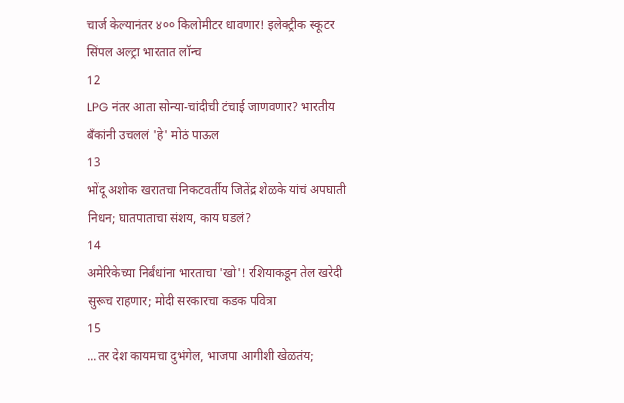चार्ज केल्यानंतर ४०० किलोमीटर धावणार! इलेक्ट्रीक स्कूटर सिंपल अल्ट्रा भारतात लॉन्च
12
LPG नंतर आता सोन्या-चांदीची टंचाई जाणवणार? भारतीय बँकांनी उचललं 'हे' मोठं पाऊल
13
भोंदू अशोक खरातचा निकटवर्तीय जितेंद्र शेळके यांचं अपघाती निधन; घातपाताचा संशय, काय घडलं?
14
अमेरिकेच्या निर्बंधांना भारताचा 'खो'! रशियाकडून तेल खरेदी सुरूच राहणार; मोदी सरकारचा कडक पवित्रा
15
...तर देश कायमचा दुभंगेल, भाजपा आगीशी खेळतंय;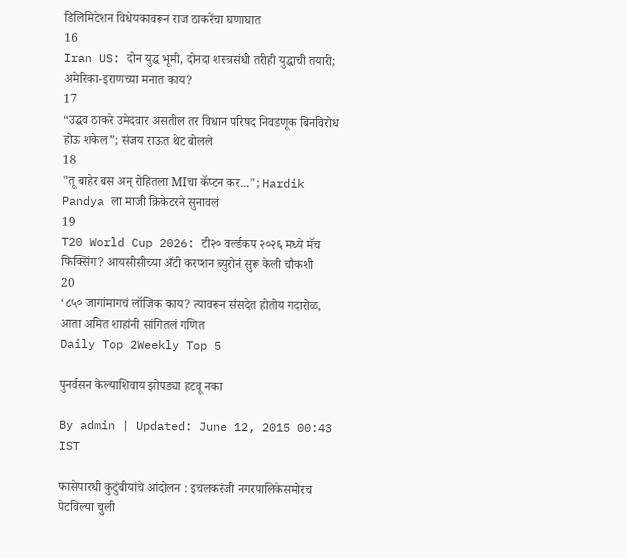डिलिमिटेशन विधेयकावरून राज ठाकरेंचा घणाघात
16
Iran US: दोन युद्ध भूमी, दोनदा शस्त्रसंधी तरीही युद्धाची तयारी; अमेरिका-इराणच्या मनात काय?
17
“उद्धव ठाकरे उमेदवार असतील तर विधान परिषद निवडणूक बिनविरोध होऊ शकेल”; संजय राऊत थेट बोलले
18
"तू बाहेर बस अन् रोहितला MIचा कॅप्टन कर..."; Hardik Pandya ला माजी क्रिकेटरने सुनावलं
19
T20 World Cup 2026: टी२० वर्ल्डकप २०२६ मध्ये मॅच फिक्सिंग? आयसीसीच्या अँटी करप्शन ब्युरोनं सुरू केली चौकशी
20
‘८५० जागांमागचं लॉजिक काय? त्यावरून संसदेत होतोय गदारोळ, आता अमित शाहांनी सांगितलं गणित
Daily Top 2Weekly Top 5

पुनर्वसन केल्याशिवाय झोपड्या हटवू नका

By admin | Updated: June 12, 2015 00:43 IST

फासेपारधी कुटुंबीयांचे आंदोलन : इचलकरंजी नगरपालिकेसमोरच पेटविल्या चुली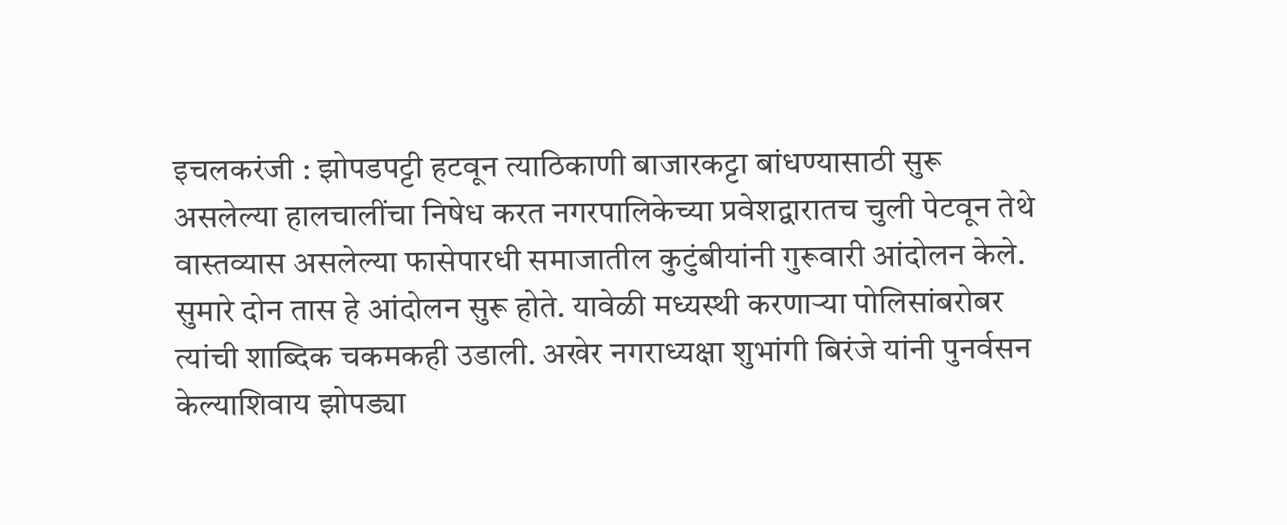इचलकरंजी : झोपडपट्टी हटवून त्याठिकाणी बाजारकट्टा बांधण्यासाठी सुरू असलेल्या हालचालींचा निषेध करत नगरपालिकेच्या प्रवेशद्वारातच चुली पेटवून तेथे वास्तव्यास असलेल्या फासेपारधी समाजातील कुटुंबीयांनी गुरूवारी आंदोलन केले. सुमारे दोन तास हे आंदोलन सुरू होते. यावेळी मध्यस्थी करणाऱ्या पोलिसांबरोबर त्यांची शाब्दिक चकमकही उडाली. अखेर नगराध्यक्षा शुभांगी बिरंजे यांनी पुनर्वसन केल्याशिवाय झोपड्या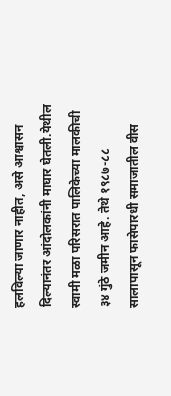हलविल्या जाणार नाहीत, असे आश्वासन दिल्यानंतर आंदोलकांनी माघार घेतली.येथील स्वामी मळा परिसरात पालिकेच्या मालकीची ३४ गुंठे जमीन आहे. तेथे १९८७-८८ सालापासून फासेपारधी समाजातील वीस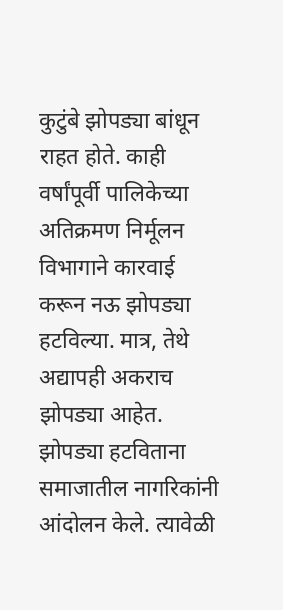कुटुंबे झोपड्या बांधून राहत होते. काही वर्षांपूर्वी पालिकेच्या अतिक्रमण निर्मूलन विभागाने कारवाई करून नऊ झोपड्या हटविल्या. मात्र, तेथे अद्यापही अकराच झोपड्या आहेत. झोपड्या हटविताना समाजातील नागरिकांनी आंदोलन केले. त्यावेळी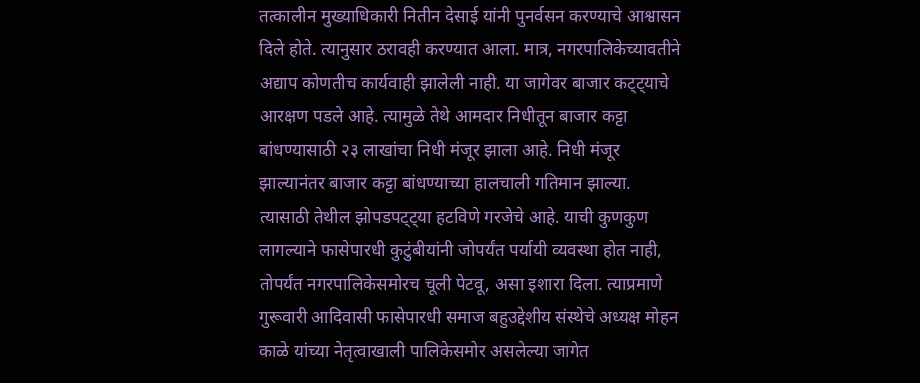तत्कालीन मुख्याधिकारी नितीन देसाई यांनी पुनर्वसन करण्याचे आश्वासन दिले होते. त्यानुसार ठरावही करण्यात आला. मात्र, नगरपालिकेच्यावतीने अद्याप कोणतीच कार्यवाही झालेली नाही. या जागेवर बाजार कट्ट्याचे आरक्षण पडले आहे. त्यामुळे तेथे आमदार निधीतून बाजार कट्टा बांधण्यासाठी २३ लाखांचा निधी मंजूर झाला आहे. निधी मंजूर झाल्यानंतर बाजार कट्टा बांधण्याच्या हालचाली गतिमान झाल्या. त्यासाठी तेथील झोपडपट्ट्या हटविणे गरजेचे आहे. याची कुणकुण लागल्याने फासेपारधी कुटुंबीयांनी जोपर्यंत पर्यायी व्यवस्था होत नाही, तोपर्यंत नगरपालिकेसमोरच चूली पेटवू, असा इशारा दिला. त्याप्रमाणे गुरूवारी आदिवासी फासेपारधी समाज बहुउद्देशीय संस्थेचे अध्यक्ष मोहन काळे यांच्या नेतृत्वाखाली पालिकेसमोर असलेल्या जागेत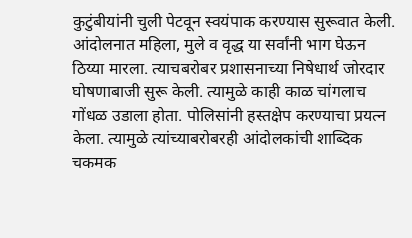कुटुंबीयांनी चुली पेटवून स्वयंपाक करण्यास सुरूवात केली. आंदोलनात महिला, मुले व वृद्ध या सर्वांनी भाग घेऊन ठिय्या मारला. त्याचबरोबर प्रशासनाच्या निषेधार्थ जोरदार घोषणाबाजी सुरू केली. त्यामुळे काही काळ चांगलाच गोंधळ उडाला होता. पोलिसांनी हस्तक्षेप करण्याचा प्रयत्न केला. त्यामुळे त्यांच्याबरोबरही आंदोलकांची शाब्दिक चकमक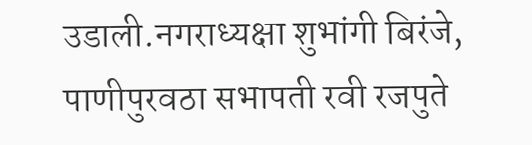उडाली.नगराध्यक्षा शुभांगी बिरंजे, पाणीपुरवठा सभापती रवी रजपुते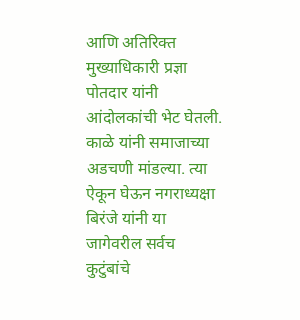आणि अतिरिक्त मुख्याधिकारी प्रज्ञा पोतदार यांनी आंदोलकांची भेट घेतली. काळे यांनी समाजाच्या अडचणी मांडल्या. त्या ऐकून घेऊन नगराध्यक्षा बिरंजे यांनी या जागेवरील सर्वच कुटुंबांचे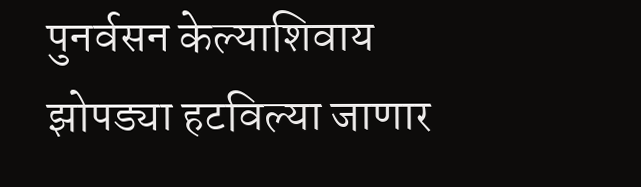पुनर्वसन केल्याशिवाय झोपड्या हटविल्या जाणार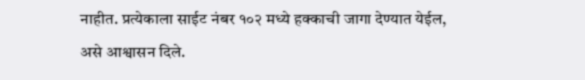नाहीत. प्रत्येकाला साईट नंबर १०२ मध्ये हक्काची जागा देण्यात येईल, असे आश्वासन दिले.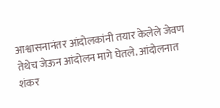आश्वासनानंतर आंदोलकांनी तयार केलेले जेवण तेथेच जेऊन आंदोलन मागे घेतले. आंदोलनात शंकर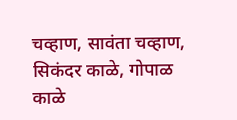चव्हाण, सावंता चव्हाण, सिकंदर काळे, गोपाळ काळे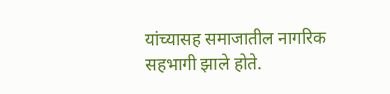यांच्यासह समाजातील नागरिक सहभागी झाले होते.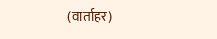(वार्ताहर)